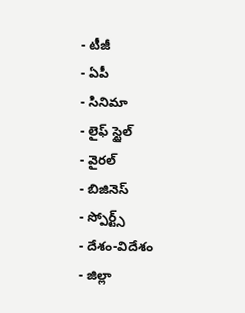- టీజీ
- ఏపీ
- సినిమా
- లైఫ్ స్టైల్
- వైరల్
- బిజినెస్
- స్పోర్ట్స్
- దేశం-విదేశం
- జిల్లా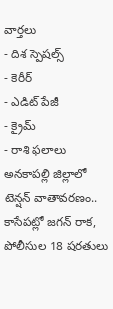వార్తలు
- దిశ స్పెషల్స్
- కెరీర్
- ఎడిట్ పేజీ
- క్రైమ్
- రాశి ఫలాలు
అనకాపల్లి జిల్లాలో టెన్షన్ వాతావరణం.. కాసేపట్లో జగన్ రాక, పోలీసుల 18 షరతులు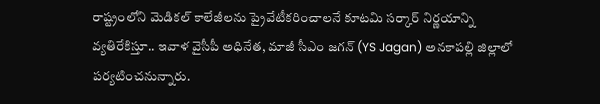రాష్ట్రంలోని మెడికల్ కాలేజీలను ప్రైవేటీకరించాలనే కూటమి సర్కార్ నిర్ణయాన్ని వ్యతిరేకిస్తూ.. ఇవాళ వైసీపీ అధినేత, మాజీ సీఎం జగన్ (YS Jagan) అనకాపల్లి జిల్లాలో పర్యటించనున్నారు.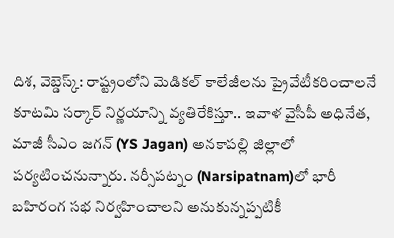దిశ, వెబ్డెస్క్: రాష్ట్రంలోని మెడికల్ కాలేజీలను ప్రైవేటీకరించాలనే కూటమి సర్కార్ నిర్ణయాన్ని వ్యతిరేకిస్తూ.. ఇవాళ వైసీపీ అధినేత, మాజీ సీఎం జగన్ (YS Jagan) అనకాపల్లి జిల్లాలో పర్యటించనున్నారు. నర్సీపట్నం (Narsipatnam)లో భారీ బహిరంగ సభ నిర్వహించాలని అనుకున్నప్పటికీ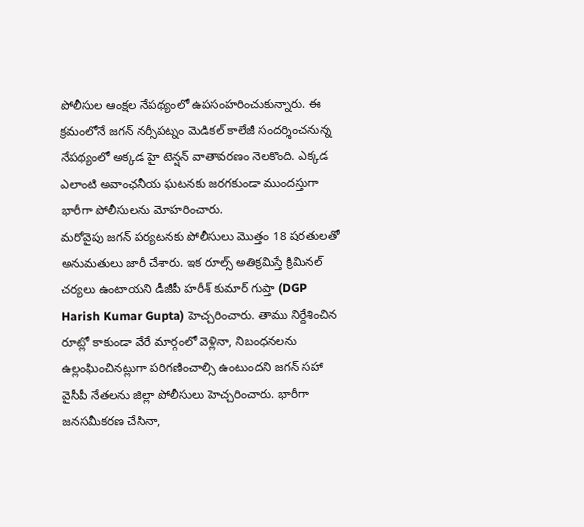పోలీసుల ఆంక్షల నేపథ్యంలో ఉపసంహరించుకున్నారు. ఈ క్రమంలోనే జగన్ నర్సీపట్నం మెడికల్ కాలేజీ సందర్శించనున్న నేపథ్యంలో అక్కడ హై టెన్షన్ వాతావరణం నెలకొంది. ఎక్కడ ఎలాంటి అవాంఛనీయ ఘటనకు జరగకుండా ముందస్తుగా భారీగా పోలీసులను మోహరించారు.
మరోవైపు జగన్ పర్యటనకు పోలీసులు మొత్తం 18 షరతులతో అనుమతులు జారీ చేశారు. ఇక రూల్స్ అతిక్రమిస్తే క్రిమినల్ చర్యలు ఉంటాయని డీజీపీ హరీశ్ కుమార్ గుప్తా (DGP Harish Kumar Gupta) హెచ్చరించారు. తాము నిర్దేశించిన రూట్లో కాకుండా వేరే మార్గంలో వెళ్లినా, నిబంధనలను ఉల్లంఘించినట్లుగా పరిగణించాల్సి ఉంటుందని జగన్ సహా వైసీపీ నేతలను జిల్లా పోలీసులు హెచ్చరించారు. భారీగా జనసమీకరణ చేసినా,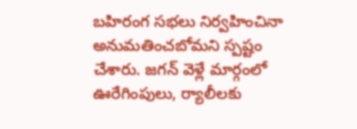బహిరంగ సభలు నిర్వహించినా అనుమతించబోమని స్పష్టం చేశారు. జగన్ వెళ్లే మార్గంలో ఊరేగింపులు, ర్యాలీలకు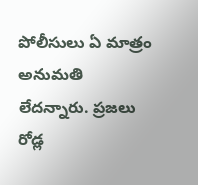పోలీసులు ఏ మాత్రం అనుమతి లేదన్నారు. ప్రజలు రోడ్ల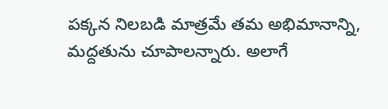పక్కన నిలబడి మాత్రమే తమ అభిమానాన్ని, మద్దతును చూపాలన్నారు. అలాగే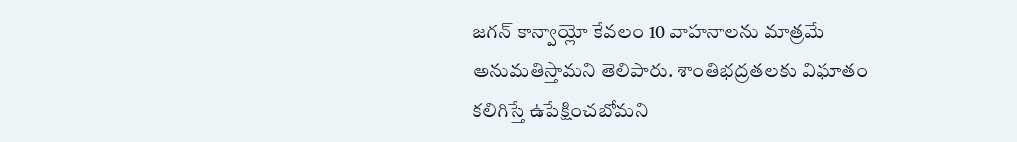జగన్ కాన్వాయ్లో కేవలం 10 వాహనాలను మాత్రమే అనుమతిస్తామని తెలిపారు. శాంతిభద్రతలకు విఘాతం కలిగిస్తే ఉపేక్షించబోమని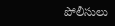పోలీసులు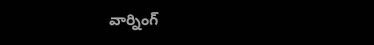వార్నింగ్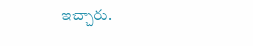ఇచ్చారు.